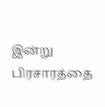இன்று பிரசாரத்தை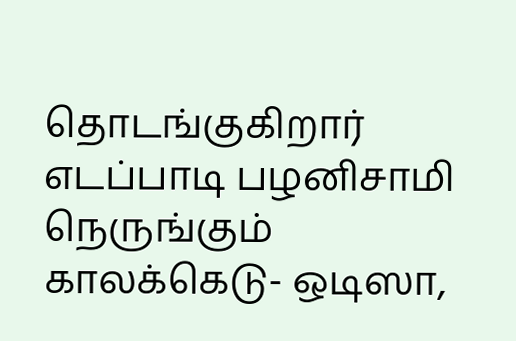தொடங்குகிறார் எடப்பாடி பழனிசாமி நெருங்கும் காலக்கெடு- ஒடிஸா,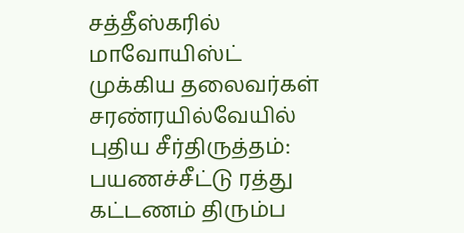சத்தீஸ்கரில் மாவோயிஸ்ட் முக்கிய தலைவர்கள் சரண்ரயில்வேயில் புதிய சீர்திருத்தம்: பயணச்சீட்டு ரத்து கட்டணம் திரும்ப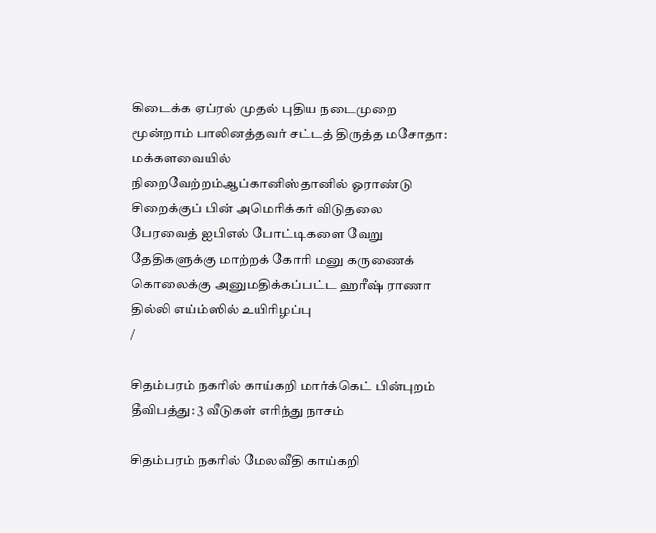கிடைக்க ஏப்ரல் முதல் புதிய நடைமுறை மூன்றாம் பாலினத்தவர் சட்டத் திருத்த மசோதா: மக்களவையில் நிறைவேற்றம்ஆப்கானிஸ்தானில் ஓராண்டு சிறைக்குப் பின் அமெரிக்கர் விடுதலை பேரவைத் ஐபிஎல் போட்டிகளை வேறு தேதிகளுக்கு மாற்றக் கோரி மனு கருணைக் கொலைக்கு அனுமதிக்கப்பட்ட ஹரீஷ் ராணா தில்லி எய்ம்ஸில் உயிரிழப்பு
/

சிதம்பரம் நகரில் காய்கறி மார்க்கெட் பின்புறம் தீவிபத்து: 3 வீடுகள் எரிந்து நாசம்

சிதம்பரம் நகரில் மேலவீதி காய்கறி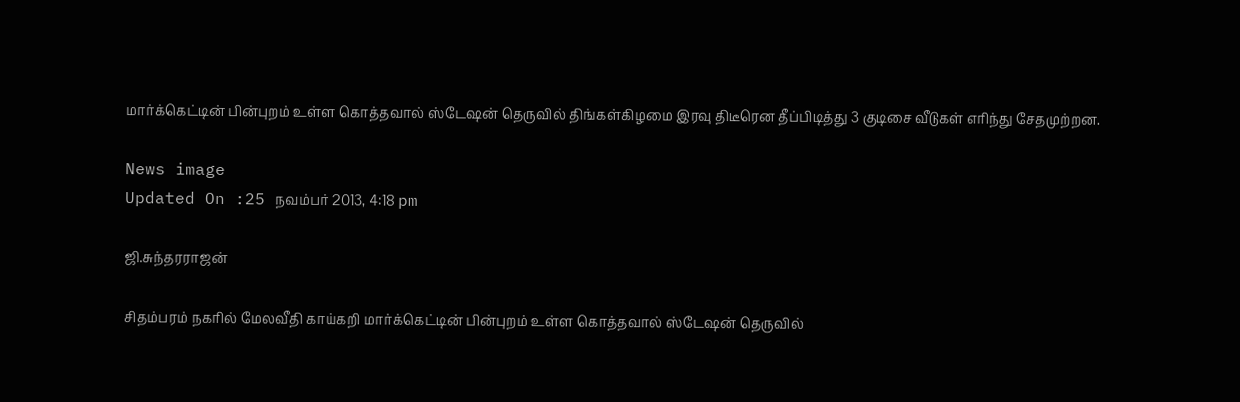மார்க்கெட்டின் பின்புறம் உள்ள கொத்தவால் ஸ்டேஷன் தெருவில் திங்கள்கிழமை இரவு திடீரென தீப்பிடித்து 3 குடிசை வீடுகள் எரிந்து சேதமுற்றன.

News image
Updated On :25 நவம்பர் 2013, 4:18 pm

ஜி.சுந்தரராஜன்

சிதம்பரம் நகரில் மேலவீதி காய்கறி மார்க்கெட்டின் பின்புறம் உள்ள கொத்தவால் ஸ்டேஷன் தெருவில்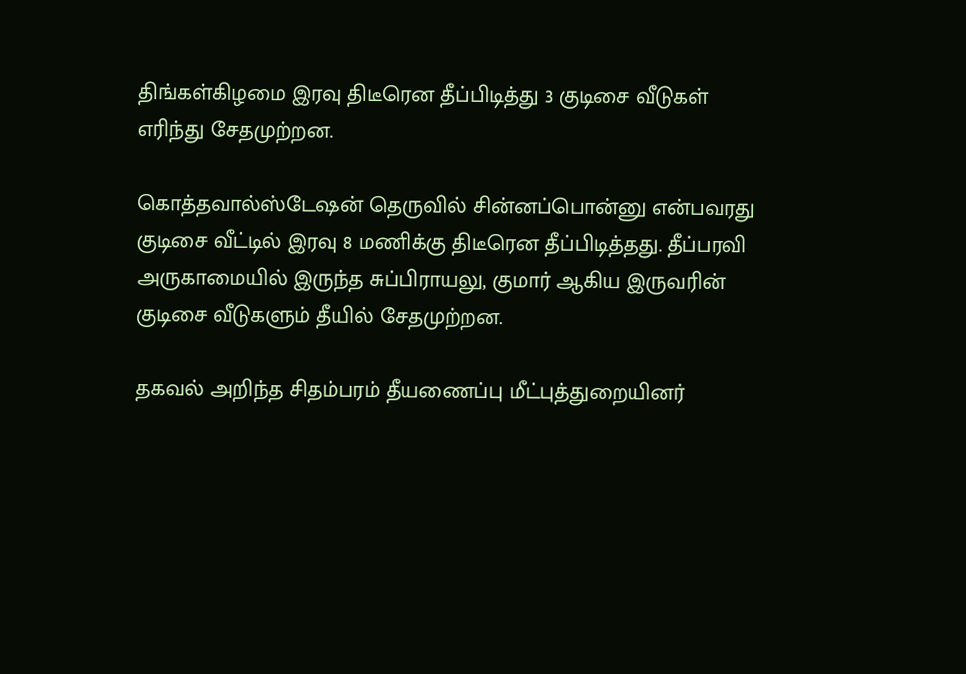திங்கள்கிழமை இரவு திடீரென தீப்பிடித்து 3 குடிசை வீடுகள் எரிந்து சேதமுற்றன.

கொத்தவால்ஸ்டேஷன் தெருவில் சின்னப்பொன்னு என்பவரது குடிசை வீட்டில் இரவு 8 மணிக்கு திடீரென தீப்பிடித்தது. தீப்பரவி அருகாமையில் இருந்த சுப்பிராயலு, குமார் ஆகிய இருவரின் குடிசை வீடுகளும் தீயில் சேதமுற்றன.

தகவல் அறிந்த சிதம்பரம் தீயணைப்பு மீட்புத்துறையினர்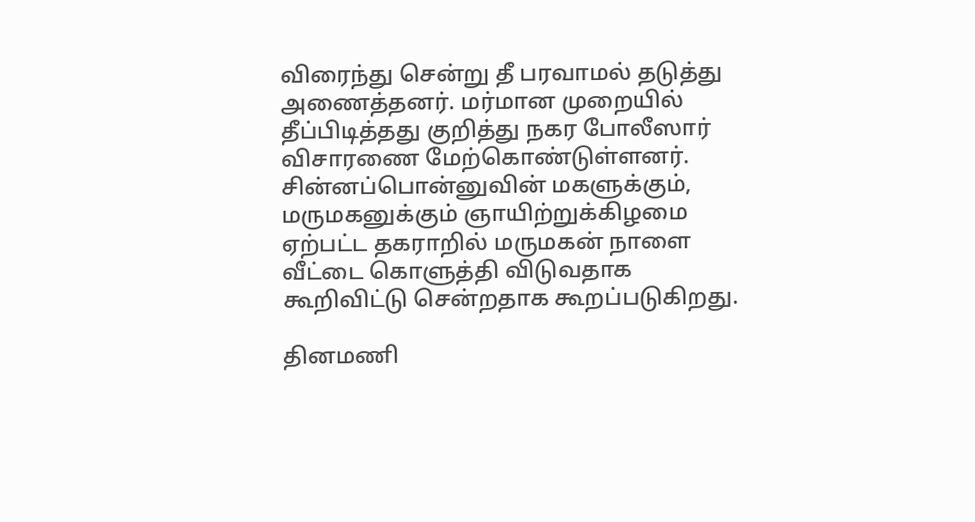விரைந்து சென்று தீ பரவாமல் தடுத்து அணைத்தனர். மர்மான முறையில் தீப்பிடித்தது குறித்து நகர போலீஸார் விசாரணை மேற்கொண்டுள்ளனர். சின்னப்பொன்னுவின் மகளுக்கும், மருமகனுக்கும் ஞாயிற்றுக்கிழமை ஏற்பட்ட தகராறில் மருமகன் நாளை வீட்டை கொளுத்தி விடுவதாக கூறிவிட்டு சென்றதாக கூறப்படுகிறது.

தினமணி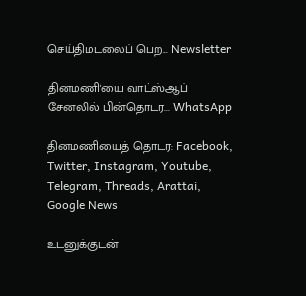செய்திமடலைப் பெற... Newsletter

தினமணி'யை வாட்ஸ்ஆப் சேனலில் பின்தொடர... WhatsApp

தினமணியைத் தொடர: Facebook, Twitter, Instagram, Youtube, Telegram, Threads, Arattai, Google News

உடனுக்குடன்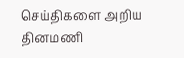செய்திகளை அறிய தினமணி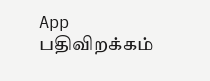App பதிவிறக்கம்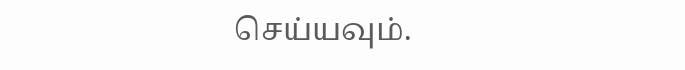செய்யவும்.